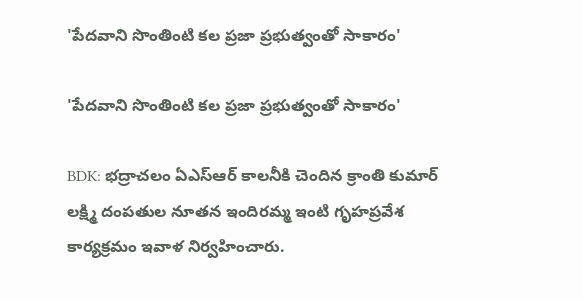'పేదవాని సొంతింటి కల ప్రజా ప్రభుత్వంతో సాకారం'

'పేదవాని సొంతింటి కల ప్రజా ప్రభుత్వంతో సాకారం'

BDK: భద్రాచలం ఏఎస్ఆర్ కాలనీకి చెందిన క్రాంతి కుమార్ లక్ష్మి దంపతుల నూతన ఇందిరమ్మ ఇంటి గృహప్రవేశ కార్యక్రమం ఇవాళ నిర్వహించారు.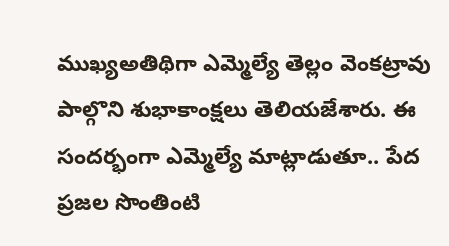ముఖ్యఅతిథిగా ఎమ్మెల్యే తెల్లం వెంకట్రావు పాల్గొని శుభాకాంక్షలు తెలియజేశారు. ఈ సందర్భంగా ఎమ్మెల్యే మాట్లాడుతూ.. పేద ప్రజల సొంతింటి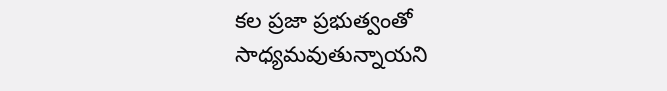కల ప్రజా ప్రభుత్వంతో సాధ్యమవుతున్నాయని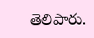తెలిపారు.